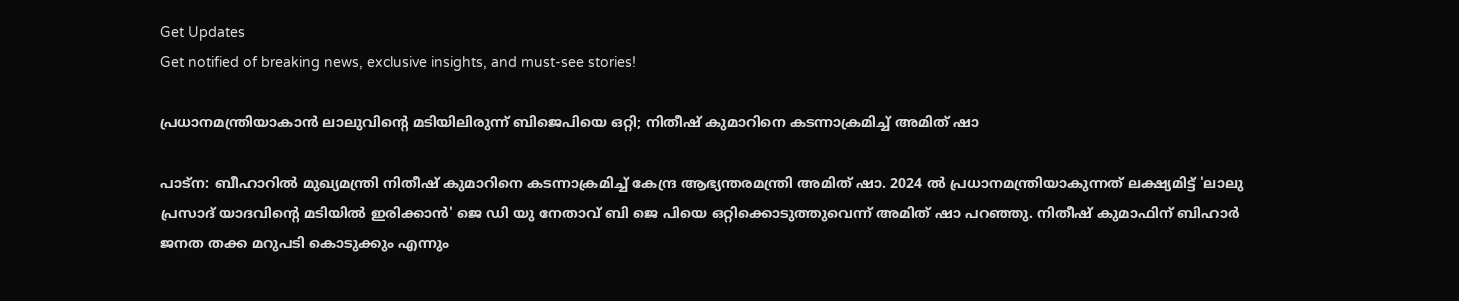Get Updates
Get notified of breaking news, exclusive insights, and must-see stories!

പ്രധാനമന്ത്രിയാകാന്‍ ലാലുവിന്റെ മടിയിലിരുന്ന് ബിജെപിയെ ഒറ്റി; നിതീഷ് കുമാറിനെ കടന്നാക്രമിച്ച് അമിത് ഷാ

പാട്‌ന: ബീഹാറില്‍ മുഖ്യമന്ത്രി നിതീഷ് കുമാറിനെ കടന്നാക്രമിച്ച് കേന്ദ്ര ആഭ്യന്തരമന്ത്രി അമിത് ഷാ. 2024 ല്‍ പ്രധാനമന്ത്രിയാകുന്നത് ലക്ഷ്യമിട്ട് 'ലാലു പ്രസാദ് യാദവിന്റെ മടിയില്‍ ഇരിക്കാന്‍' ജെ ഡി യു നേതാവ് ബി ജെ പിയെ ഒറ്റിക്കൊടുത്തുവെന്ന് അമിത് ഷാ പറഞ്ഞു. നിതീഷ് കുമാഫിന് ബിഹാര്‍ ജനത തക്ക മറുപടി കൊടുക്കും എന്നും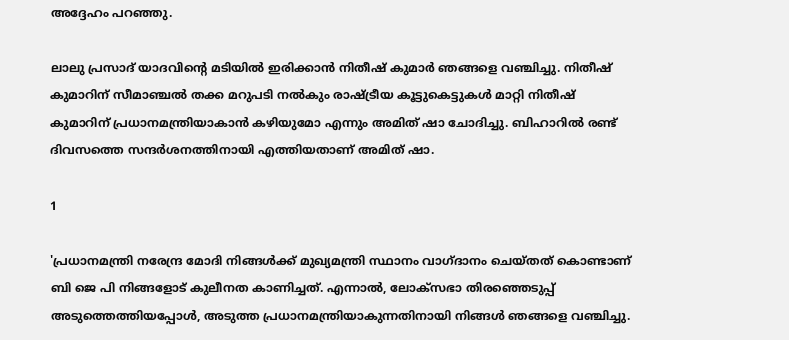അദ്ദേഹം പറഞ്ഞു.

ലാലു പ്രസാദ് യാദവിന്റെ മടിയില്‍ ഇരിക്കാന്‍ നിതീഷ് കുമാര്‍ ഞങ്ങളെ വഞ്ചിച്ചു. നിതീഷ് കുമാറിന് സീമാഞ്ചല്‍ തക്ക മറുപടി നല്‍കും രാഷ്ട്രീയ കൂട്ടുകെട്ടുകള്‍ മാറ്റി നിതീഷ് കുമാറിന് പ്രധാനമന്ത്രിയാകാന്‍ കഴിയുമോ എന്നും അമിത് ഷാ ചോദിച്ചു. ബിഹാറില്‍ രണ്ട് ദിവസത്തെ സന്ദര്‍ശനത്തിനായി എത്തിയതാണ് അമിത് ഷാ.

1

'പ്രധാനമന്ത്രി നരേന്ദ്ര മോദി നിങ്ങള്‍ക്ക് മുഖ്യമന്ത്രി സ്ഥാനം വാഗ്ദാനം ചെയ്തത് കൊണ്ടാണ് ബി ജെ പി നിങ്ങളോട് കുലീനത കാണിച്ചത്. എന്നാല്‍, ലോക്സഭാ തിരഞ്ഞെടുപ്പ് അടുത്തെത്തിയപ്പോള്‍, അടുത്ത പ്രധാനമന്ത്രിയാകുന്നതിനായി നിങ്ങള്‍ ഞങ്ങളെ വഞ്ചിച്ചു.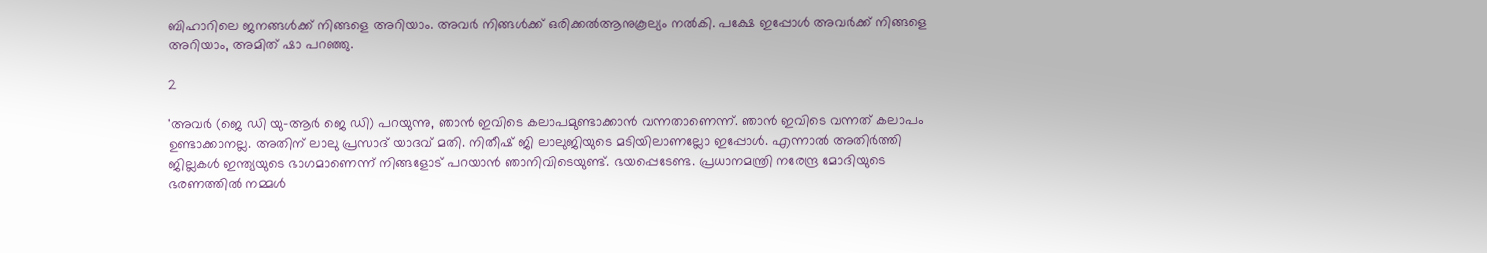ബിഹാറിലെ ജനങ്ങള്‍ക്ക് നിങ്ങളെ അറിയാം. അവര്‍ നിങ്ങള്‍ക്ക് ഒരിക്കല്‍ആനുകൂല്യം നല്‍കി. പക്ഷേ ഇപ്പോള്‍ അവര്‍ക്ക് നിങ്ങളെ അറിയാം, അമിത് ഷാ പറഞ്ഞു.

2

'അവര്‍ (ജെ ഡി യു-ആര്‍ ജെ ഡി) പറയുന്നു, ഞാന്‍ ഇവിടെ കലാപമുണ്ടാക്കാന്‍ വന്നതാണെന്ന്. ഞാന്‍ ഇവിടെ വന്നത് കലാപം ഉണ്ടാക്കാനല്ല. അതിന് ലാലു പ്രസാദ് യാദവ് മതി. നിതീഷ് ജി ലാലുജിയുടെ മടിയിലാണല്ലോ ഇപ്പോള്‍. എന്നാല്‍ അതിര്‍ത്തി ജില്ലകള്‍ ഇന്ത്യയുടെ ഭാഗമാണെന്ന് നിങ്ങളോട് പറയാന്‍ ഞാനിവിടെയുണ്ട്. ഭയപ്പെടേണ്ട. പ്രധാനമന്ത്രി നരേന്ദ്ര മോദിയുടെ ഭരണത്തില്‍ നമ്മള്‍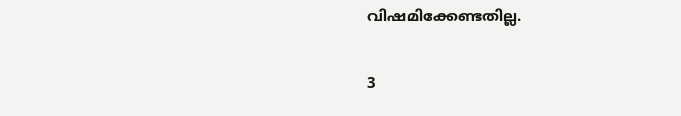വിഷമിക്കേണ്ടതില്ല.

3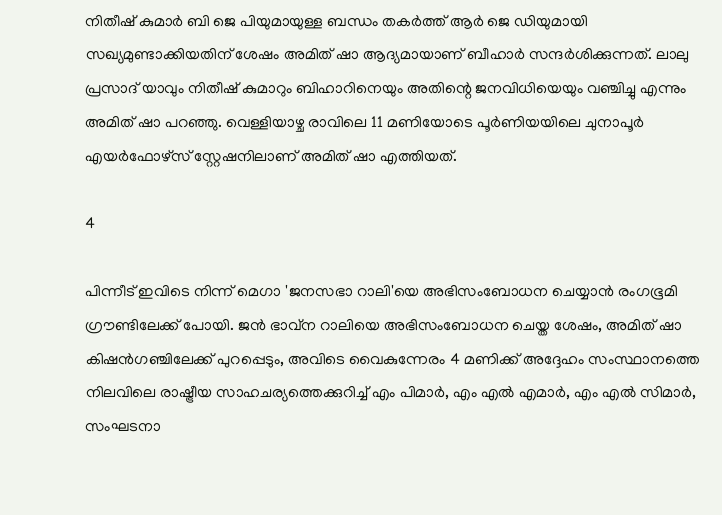നിതീഷ് കുമാര്‍ ബി ജെ പിയുമായുള്ള ബന്ധം തകര്‍ത്ത് ആര്‍ ജെ ഡിയുമായി സഖ്യമുണ്ടാക്കിയതിന് ശേഷം അമിത് ഷാ ആദ്യമായാണ് ബീഹാര്‍ സന്ദര്‍ശിക്കുന്നത്. ലാലു പ്രസാദ് യാവും നിതീഷ് കുമാറും ബിഹാറിനെയും അതിന്റെ ജനവിധിയെയും വഞ്ചിച്ചു എന്നും അമിത് ഷാ പറഞ്ഞു. വെള്ളിയാഴ്ച രാവിലെ 11 മണിയോടെ പൂര്‍ണിയയിലെ ചുനാപൂര്‍ എയര്‍ഫോഴ്സ് സ്റ്റേഷനിലാണ് അമിത് ഷാ എത്തിയത്.

4

പിന്നീട് ഇവിടെ നിന്ന് മെഗാ 'ജനസഭാ റാലി'യെ അഭിസംബോധന ചെയ്യാന്‍ രംഗഭൂമി ഗ്രൗണ്ടിലേക്ക് പോയി. ജന്‍ ഭാവ്‌ന റാലിയെ അഭിസംബോധന ചെയ്ത ശേഷം, അമിത് ഷാ കിഷന്‍ഗഞ്ചിലേക്ക് പുറപ്പെടും, അവിടെ വൈകുന്നേരം 4 മണിക്ക് അദ്ദേഹം സംസ്ഥാനത്തെ നിലവിലെ രാഷ്ട്രീയ സാഹചര്യത്തെക്കുറിച്ച് എം പിമാര്‍, എം എല്‍ എമാര്‍, എം എല്‍ സിമാര്‍, സംഘടനാ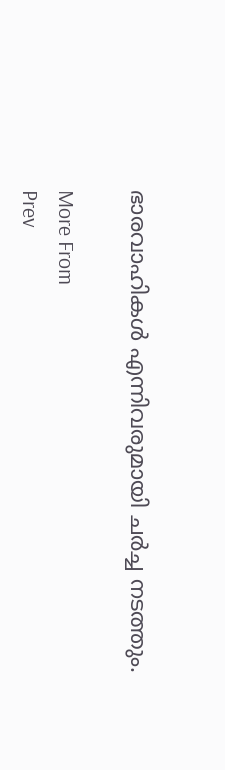ഭാരവാഹികള്‍ എന്നിവരുമായി ചര്‍ച്ച നടത്തും.

More From
Prev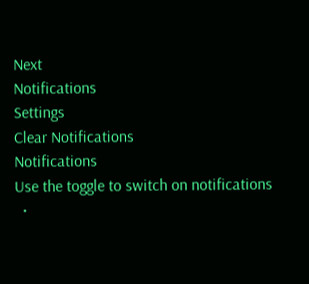Next
Notifications
Settings
Clear Notifications
Notifications
Use the toggle to switch on notifications
  •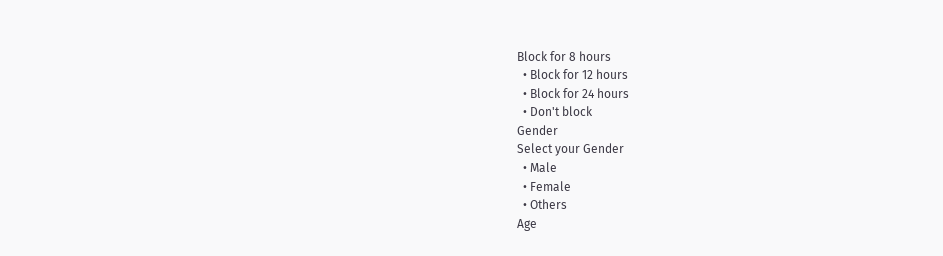Block for 8 hours
  • Block for 12 hours
  • Block for 24 hours
  • Don't block
Gender
Select your Gender
  • Male
  • Female
  • Others
Age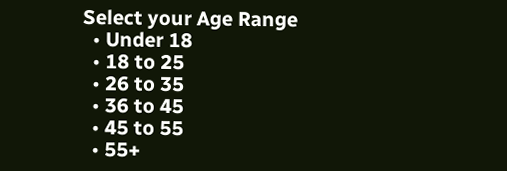Select your Age Range
  • Under 18
  • 18 to 25
  • 26 to 35
  • 36 to 45
  • 45 to 55
  • 55+